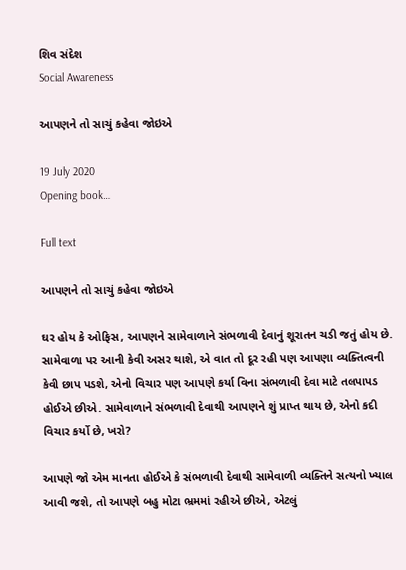શિવ સંદેશ
Social Awareness

આપણને તો સાચું કહેવા જોઇએ

19 July 2020
Opening book…

Full text

આપણને તો સાચું કહેવા જોઇએ

ઘર હોય કે ઓફિસ, આપણને સામેવાળાને સંભળાવી દેવાનું શૂરાતન ચડી જતું હોય છે. સામેવાળા પર આની કેવી અસર થાશે, એ વાત તો દૂર રહી પણ આપણા વ્યક્તિત્વની કેવી છાપ પડશે, એનો વિચાર પણ આપણે કર્યા વિના સંભળાવી દેવા માટે તલપાપડ હોઈએ છીએ. સામેવાળાને સંભળાવી દેવાથી આપણને શું પ્રાપ્ત થાય છે, એનો કદી વિચાર કર્યો છે, ખરો?

આપણે જો એમ માનતા હોઈએ કે સંભળાવી દેવાથી સામેવાળી વ્યક્તિને સત્યનો ખ્યાલ આવી જશે, તો આપણે બહુ મોટા ભ્રમમાં રહીએ છીએ, એટલું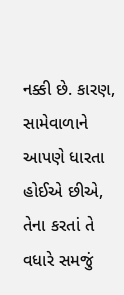નક્કી છે. કારણ, સામેવાળાને આપણે ધારતા હોઈએ છીએ, તેના કરતાં તે વધારે સમજું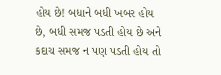હોય છે! બધાને બધી ખબર હોય છે, બધી સમજ પડતી હોય છે અને કદાચ સમજ ન પણ પડતી હોય તો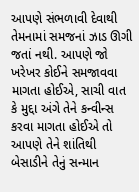આપણે સંભળાવી દેવાથી તેમનામાં સમજનાં ઝાડ ઊગી જતાં નથી. આપણે જો ખરેખર કોઈને સમજાવવા માગતા હોઈએ, સાચી વાત કે મુદ્દા અંગે તેને કન્વીન્સ કરવા માગતા હોઈએ તો આપણે તેને શાંતિથી બેસાડીને તેનું સન્માન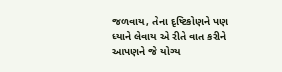જળવાય, તેના દૃષ્ટિકોણને પણ ધ્યાને લેવાય એ રીતે વાત કરીને આપણને જે યોગ્ય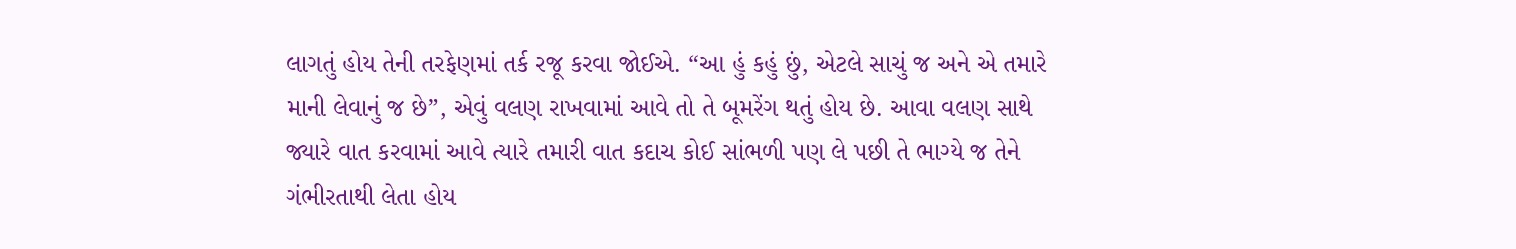લાગતું હોય તેની તરફેણમાં તર્ક રજૂ કરવા જોઈએ. “આ હું કહું છું, એટલે સાચું જ અને એ તમારે માની લેવાનું જ છે”, એવું વલણ રાખવામાં આવે તો તે બૂમરેંગ થતું હોય છે. આવા વલણ સાથે જ્યારે વાત કરવામાં આવે ત્યારે તમારી વાત કદાચ કોઈ સાંભળી પણ લે પછી તે ભાગ્યે જ તેને ગંભીરતાથી લેતા હોય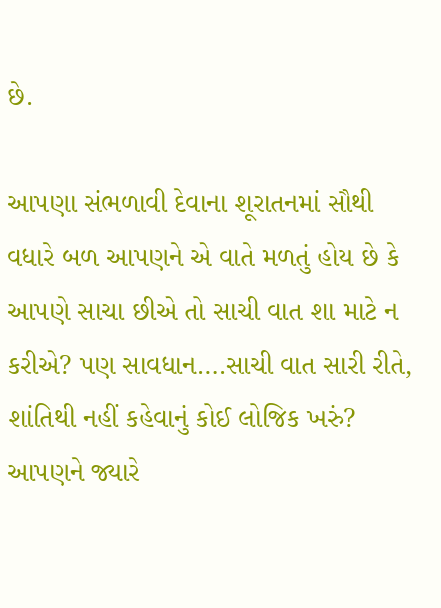છે.

આપણા સંભળાવી દેવાના શૂરાતનમાં સૌથી વધારે બળ આપણને એ વાતે મળતું હોય છે કે આપણે સાચા છીએ તો સાચી વાત શા માટે ન કરીએ? પણ સાવધાન….સાચી વાત સારી રીતે, શાંતિથી નહીં કહેવાનું કોઈ લોજિક ખરું? આપણને જ્યારે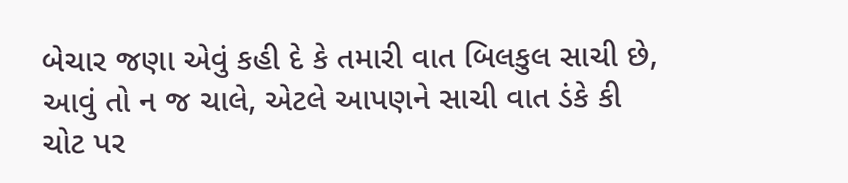બેચાર જણા એવું કહી દે કે તમારી વાત બિલકુલ સાચી છે, આવું તો ન જ ચાલે, એટલે આપણને સાચી વાત ડંકે કી ચોટ પર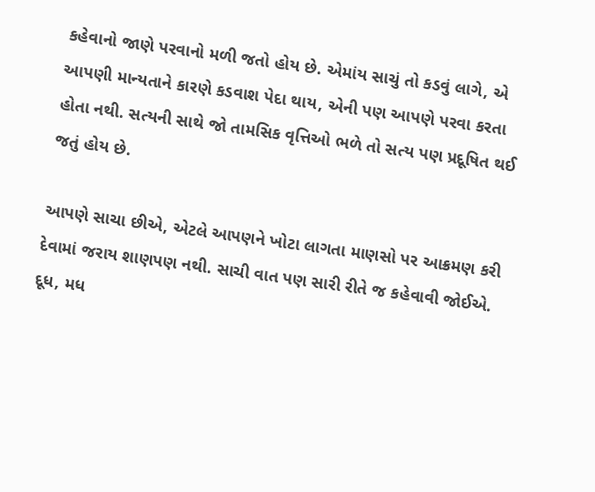કહેવાનો જાણે પરવાનો મળી જતો હોય છે. એમાંય સાચું તો કડવું લાગે, એ આપણી માન્યતાને કારણે કડવાશ પેદા થાય, એની પણ આપણે પરવા કરતા હોતા નથી. સત્યની સાથે જો તામસિક વૃત્તિઓ ભળે તો સત્ય પણ પ્રદૂષિત થઈ જતું હોય છે.

આપણે સાચા છીએ, એટલે આપણને ખોટા લાગતા માણસો પર આક્રમણ કરી દેવામાં જરાય શાણપણ નથી. સાચી વાત પણ સારી રીતે જ કહેવાવી જોઈએ. દૂધ, મધ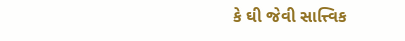કે ઘી જેવી સાત્ત્વિક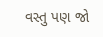વસ્તુ પણ જો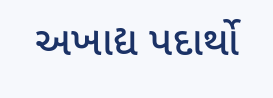અખાદ્ય પદાર્થો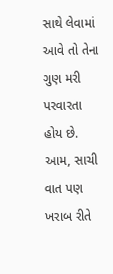સાથે લેવામાં આવે તો તેના ગુણ મરી પરવારતા હોય છે. આમ, સાચી વાત પણ ખરાબ રીતે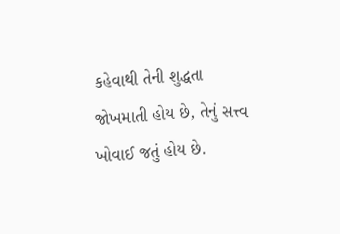કહેવાથી તેની શુદ્ધતા જોખમાતી હોય છે, તેનું સત્ત્વ ખોવાઈ જતું હોય છે.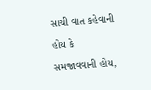સાચી વાત કહેવાની હોય કે સમજાવવાની હોય,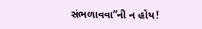સંભળાવવા”ની ન હોય!